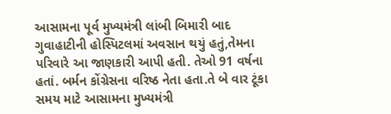આસામના પૂર્વ મુખ્યમંત્રી લાંબી બિમારી બાદ ગુવાહાટીની હોસ્પિટલમાં અવસાન થયું હતું,તેમના પરિવારે આ જાણકારી આપી હતી. તેઓ 91 વર્ષના હતાં. બર્મન કોંગ્રેસના વરિષ્ઠ નેતા હતા.તે બે વાર ટૂંકા સમય માટે આસામના મુખ્યમંત્રી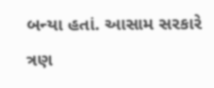બન્યા હતાં. આસામ સરકારે ત્રણ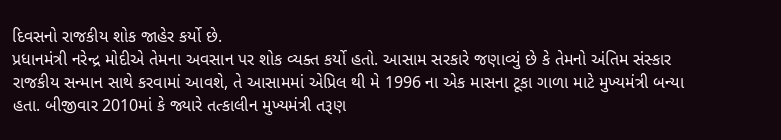દિવસનો રાજકીય શોક જાહેર કર્યો છે.
પ્રધાનમંત્રી નરેન્દ્ર મોદીએ તેમના અવસાન પર શોક વ્યક્ત કર્યો હતો. આસામ સરકારે જણાવ્યું છે કે તેમનો અંતિમ સંસ્કાર રાજકીય સન્માન સાથે કરવામાં આવશે, તે આસામમાં એપ્રિલ થી મે 1996 ના એક માસના ટૂકા ગાળા માટે મુખ્યમંત્રી બન્યા હતા. બીજીવાર 2010માં કે જ્યારે તત્કાલીન મુખ્યમંત્રી તરૂણ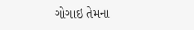ગોગાઇ તેમના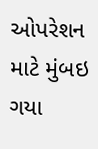ઓપરેશન માટે મુંબઇ ગયા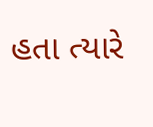હતા ત્યારે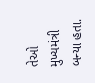તેઓ મુખ્યમંત્રી બન્યા હતા.